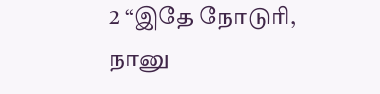2 “இதே நோடுரி, நானு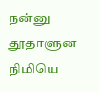நன்னு தூதாளுன நிமியெ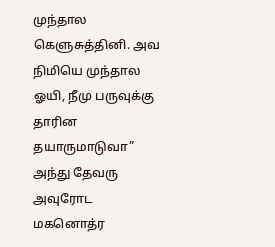முந்தால கெளுசுத்தினி. அவ நிமியெ முந்தால ஓயி, நீமு பருவுக்கு தாரின தயாருமாடுவா” அந்து தேவரு அவுரோட மகனொத்ர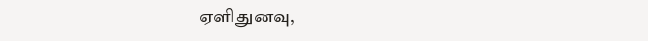ஏளிதுனவு,